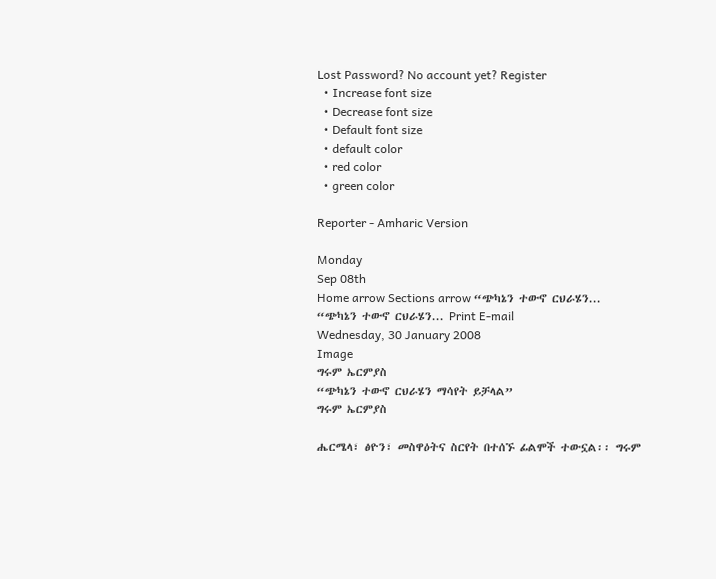Lost Password? No account yet? Register
  • Increase font size
  • Decrease font size
  • Default font size
  • default color
  • red color
  • green color

Reporter - Amharic Version

Monday
Sep 08th
Home arrow Sections arrow “ጭካኔን ተውኖ ርህራሄን...
“ጭካኔን ተውኖ ርህራሄን... Print E-mail
Wednesday, 30 January 2008
Image
ግሩም ኤርምያስ
“ጭካኔን ተውኖ ርህራሄን ማሳየት ይቻላል”
ግሩም ኤርምያስ

ሔርሜላ፣ ፅዮን፣ መስዋዕትና ስርየት በተሰኙ ፊልሞች ተውኗል፡፡ ግሩም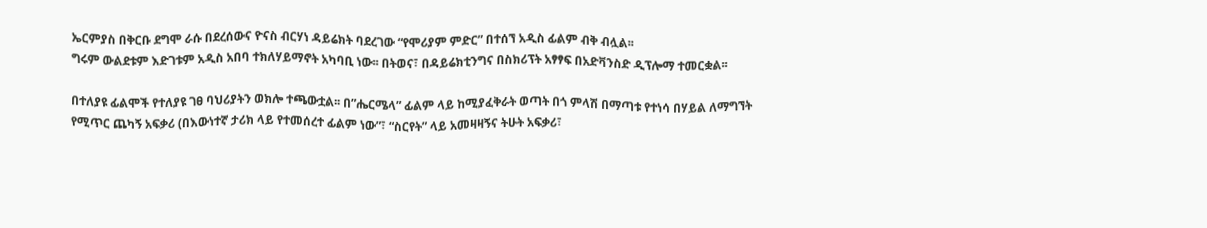ኤርምያስ በቅርቡ ደግሞ ራሱ በደረሰውና ዮናስ ብርሃነ ዳይሬክት ባደረገው “የሞሪያም ምድር” በተሰኘ አዲስ ፊልም ብቅ ብሏል፡፡
ግሩም ውልደቱም እድገቱም አዲስ አበባ ተክለሃይማኖት አካባቢ ነው፡፡ በትወና፣ በዳይሬክቲንግና በስክሪፕት አፃፃፍ በአድቫንስድ ዲፕሎማ ተመርቋል፡፡

በተለያዩ ፊልሞች የተለያዩ ገፀ ባህሪያትን ወክሎ ተጫውቷል፡፡ በ”ሔርሜላ” ፊልም ላይ ከሚያፈቅራት ወጣት በጎ ምላሽ በማጣቱ የተነሳ በሃይል ለማግኘት የሚጥር ጨካኝ አፍቃሪ (በእውነተኛ ታሪክ ላይ የተመሰረተ ፊልም ነው”፣ “ስርየት” ላይ አመዛዛኝና ትሁት አፍቃሪ፣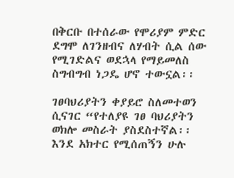በቅርቡ በተሰራው የሞሪያም ምድር ደግሞ ለገንዘብና ለሃብት ሲል ሰው የሚገድልና ወደኋላ የማይመለስ ስግብግብ ነጋዴ ሆኖ ተውኗል፡፡

ገፀባህሪያትን ቀያይሮ ስለመተወን ሲናገር “የተለያዩ ገፀ ባህሪያትን ወክሎ መስራት ያስደስተኛል፡፡ እንደ አክተር የሚሰጠኝን ሁሉ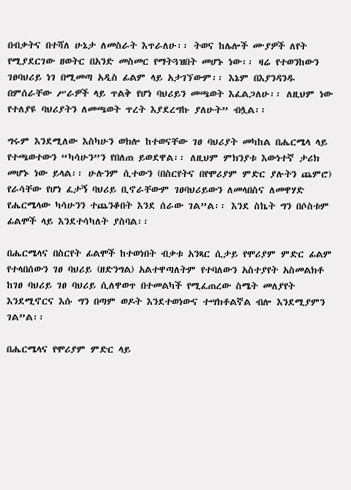በብቃትና በተሻለ ሁኔታ ለመስራት እጥራለሁ፡፡ ትወና ከሌሎች ሙያዎች ለየት የሚያደርገው ዘወትር በአንድ መስመር የማትጓዝበት መሆኑ ነው፡፡ ዛሬ የተወንከውን ገፀባህሪይ ነገ በሚመጣ አዲስ ፊልም ላይ አታገኘውም፡፡ እኔም በእያንዳንዱ በምሰራቸው ሥራዎች ላይ ጥልቅ የሆነ ባህሪይን መጫወት እፈልጋለሁ፡፡ ለዚህም ነው የተለያዩ ባህሪያትን ለመጫወት ጥረት እያደረግኩ ያለሁት” ብሏል፡፡

ግሩም እንደሚለው እስካሁን ወክሎ ከተወናቸው ገፀ ባህሪያት መካከል በሔርሜላ ላይ የተጫወተውን “ካሳሁን”ን የበለጠ ይወደዋል፡፡ ለዚህም ምክንያቱ እውነተኛ ታሪክ መሆኑ ነው ይላል፡፡ ሁሉንም ሲተውን (በስርየትና በየሞሪያም ምድር ያሉትን ጨምሮ) የራሳቸው የሆነ ፈታኝ ባህሪይ ቢኖራቸውም ገፀባህሪይውን ለመላበስና ለመዋሃድ የሔርሜላው ካሳሁንን ተጨንቆበት እንደ ሰራው ገል”ል፡፡ እንደ ስኬት ግን በሶስቱም ፊልሞች ላይ እንደተሳካለት ያስባል፡፡

በሔርሜላና በስርየት ፊልሞች ከተወነበት ብቃቱ አንጻር ሲታይ የሞሪያም ምድር ፊልም የተላበሰውን ገፀ ባህሪይ (ዘድንግል) አልተዋጣለትም የተባለውን አስተያየት አስመልክቶ ከገፀ ባህሪይ ገፀ ባህሪይ ሲለዋወጥ በተመልካች የሚፈጠረው ስሜት መለያየት እንደሚኖርና እሱ ግን በጣም ወዶት እንደተወነውና ተሣክቶልኛል ብሎ እንደሚያምን ገል”ል፡፡

በሔርሜላና የሞሪያም ምድር ላይ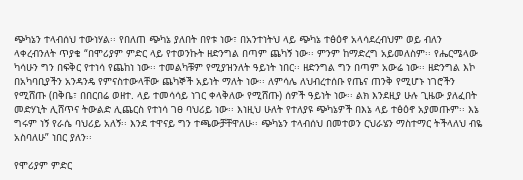ጭካኔን ተላብሰህ ተውነሃል፡፡ የበለጠ ጭካኔ ያለበት በየቱ ነው፣ በአንተነትህ ላይ ጭካኔ ተፅዕኖ አላሳደረብህም ወይ ብለን ላቀረብንለት ጥያቄ “በሞሪያም ምድር ላይ የተወንኩት ዘድንግል በጣም ጨካኝ ነው፡፡ ምንም ከማድረግ አይመለስም፡፡ የሔርሜላው ካሳሁን ግን በፍቅር የተነሳ የጨከነ ነው፡፡ ተመልካቹም የሚያዝንለት ዓይነት ነበር፡፡ ዘድንግል ግን በጣም አውሬ ነው፡፡ ዘድንግል እኮ በአካባቢያችን አንዳንዴ የምናስተውላቸው ጨካኞች አይነት ማለት ነው፡፡ ለምሳሌ ለህብረተሰቡ የጤና ጠንቅ የሚሆኑ ነገሮችን የሚሸጡ (በቅቤ፣ በበርበሬ ወዘተ. ላይ ተመሳሳይ ነገር ቀላቅለው የሚሸጡ) ሰዎች ዓይነት ነው፡፡ ልክ እንደዚያ ሁሉ ጊዜው ያለፈበት መድሃኒት ሊሸጥና ትውልድ ሊጨርስ የተነሳ ገፀ ባህሪይ ነው፡፡ እነዚህ ሁለት የተለያዩ ጭካኔዎች በእኔ ላይ ተፅዕኖ አያመጡም፡፡ እኔ ግሩም ነኝ የራሴ ባህሪይ አለኝ፡፡ እንደ ተዋናይ ግን ተጫውቻቸዋለሁ፡፡ ጭካኔን ተላብሰህ በመተወን ርህራሄን ማስተማር ትችላለህ ብዬ አስባለሁ” ነበር ያለን፡፡

የሞሪያም ምድር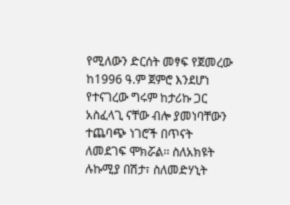የሚለውን ድርሰት መፃፍ የጀመረው ከ1996 ዓ.ም ጀምሮ እንደሆነ የተናገረው ግሩም ከታሪኩ ጋር አስፈላጊ ናቸው ብሎ ያመነባቸውን ተጨባጭ ነገሮች በጥናት ለመደገፍ ሞክሯል፡፡ ስለአክዩት ሉኩሚያ በሽታ፣ ስለመድሃኒት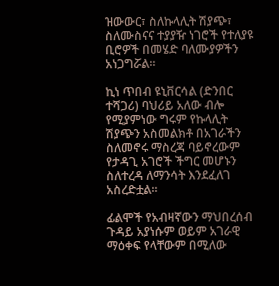ዝውውር፣ ስለኩላሊት ሽያጭ፣ ስለሙስናና ተያያዥ ነገሮች የተለያዩ ቢሮዎች በመሄድ ባለሙያዎችን አነጋግሯል፡፡

ኪነ ጥበብ ዩኒቨርሳል (ድንበር ተሻጋሪ) ባህሪይ አለው ብሎ የሚያምነው ግሩም የኩላሊት ሽያጭን አስመልክቶ በአገራችን ስለመኖሩ ማስረጃ ባይኖረውም የታዳጊ አገሮች ችግር መሆኑን ስለተረዳ ለማንሳት እንደፈለገ አስረድቷል፡፡

ፊልሞች የአብዛኛውን ማህበረሰብ ጉዳይ አያነሱም ወይም አገራዊ ማዕቀፍ የላቸውም በሚለው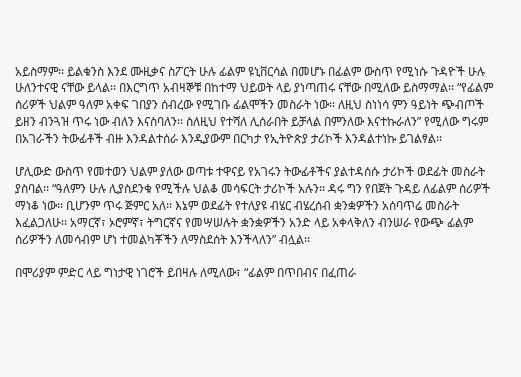አይስማም፡፡ ይልቁንስ እንደ ሙዚቃና ስፖርት ሁሉ ፊልም ዩኒቨርሳል በመሆኑ በፊልም ውስጥ የሚነሱ ጉዳዮች ሁሉ ሁለንተናዊ ናቸው ይላል፡፡ በእርግጥ አብዛኞቹ በከተማ ህይወት ላይ ያነጣጠሩ ናቸው በሚለው ይስማማል፡፡ “የፊልም ሰሪዎች ህልም ዓለም አቀፍ ገበያን ሰብረው የሚገቡ ፊልሞችን መስራት ነው፡፡ ለዚህ ስነነሳ ምን ዓይነት ጭብጦች ይዘን ብንጓዝ ጥሩ ነው ብለን እናስባለን፡፡ ስለዚህ የተሻለ ሊሰራበት ይቻላል በምንለው እናተኩራለን” የሚለው ግሩም በአገራችን ትውፊቶች ብዙ እንዳልተሰራ እንዲያውም በርካታ የኢትዮጵያ ታሪኮች እንዳልተነኩ ይገልፃል፡፡

ሆሊውድ ውስጥ የመተወን ህልም ያለው ወጣቱ ተዋናይ የአገሩን ትውፊቶችና ያልተዳሰሱ ታሪኮች ወደፊት መስራት ያስባል፡፡ “ዓለምን ሁሉ ሊያስደንቁ የሚችሉ ህልቆ መሳፍርት ታሪኮች አሉን፡፡ ዳሩ ግን የበጀት ጉዳይ ለፊልም ሰሪዎች ማነቆ ነው፡፡ ቢሆንም ጥሩ ጅምር አለ፡፡ እኔም ወደፊት የተለያዩ ብሄር ብሄረሰብ ቋንቋዎችን አሰባጥሬ መስራት እፈልጋለሁ፡፡ አማርኛ፣ ኦሮምኛ፣ ትግርኛና የመሣሠሉት ቋንቋዎችን አንድ ላይ አቀላቅለን ብንሠራ የውጭ ፊልም ሰሪዎችን ለመሳብም ሆነ ተመልካቾችን ለማስደሰት እንችላለን” ብሏል፡፡

በሞሪያም ምድር ላይ ግነታዊ ነገሮች ይበዛሉ ለሚለው፣ “ፊልም በጥበብና በፈጠራ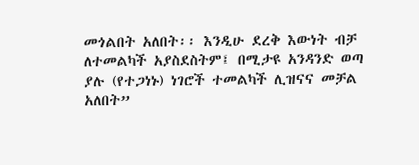መጎልበት አለበት፡፡ እንዲሁ ደረቅ እውነት ብቻ ለተመልካች አያስደስትም፤ በሚታዩ አንዳንድ ወጣ ያሉ (የተጋነኑ) ነገሮች ተመልካች ሊዝናና መቻል አለበት”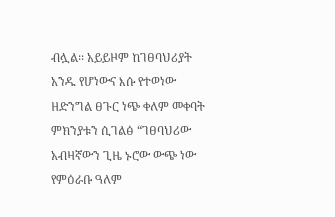ብሏል፡፡ አይይዞም ከገፀባህሪያት አንዱ የሆነውና እሱ የተወነው ዘድንግል ፀጉር ነጭ ቀለም መቀባት ምክንያቱን ሲገልፅ “ገፀባህሪው አብዛኛውን ጊዜ ኑሮው ውጭ ነው የምዕራቡ ዓለም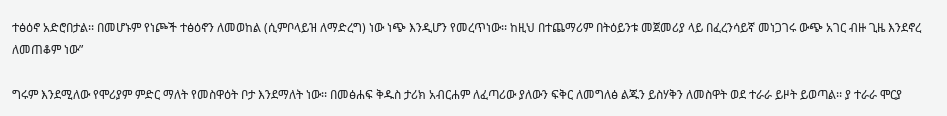ተፅዕኖ አድሮበታል፡፡ በመሆኑም የነጮች ተፅዕኖን ለመወከል (ሲምቦላይዝ ለማድረግ) ነው ነጭ እንዲሆን የመረጥነው፡፡ ከዚህ በተጨማሪም በትዕይንቱ መጀመሪያ ላይ በፈረንሳይኛ መነጋገሩ ውጭ አገር ብዙ ጊዜ እንደኖረ ለመጠቆም ነው”

ግሩም እንደሚለው የሞሪያም ምድር ማለት የመስዋዕት ቦታ እንደማለት ነው፡፡ በመፅሐፍ ቅዱስ ታሪክ አብርሐም ለፈጣሪው ያለውን ፍቅር ለመግለፅ ልጁን ይስሃቅን ለመስዋት ወደ ተራራ ይዞት ይወጣል፡፡ ያ ተራራ ሞርያ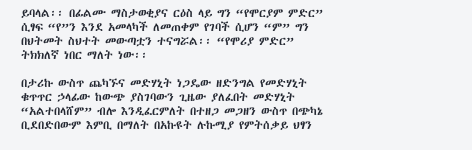ይባላል፡፡ በፊልሙ ማስታወቂያና ርዕስ ላይ ግን “የሞርያም ምድር” ሲፃፍ “የ”ን እንደ አመላካች ለመጠቀም የገባች ሲሆን “ም” ግን በህትመት ስህተት መውጣቷን ተናግሯል፡፡ “የሞሪያ ምድር” ትክክለኛ ነበር ማለት ነው፡፡

በታሪኩ ውስጥ ጨካኙና መድሃኒት ነጋዴው ዘድንግል የመድሃኒት ቁጥጥር ኃላፊው ከውጭ ያስገባውን ጊዜው ያለፈበት መድሃኒት “አልተበላሸም” ብሎ እንዲፈርምለት በተዘጋ መጋዘን ውስጥ በጭካኔ ቢደበድበውም እምቢ በማለት በአኩዩት ሉኩሚያ የምትሰቃይ ህፃን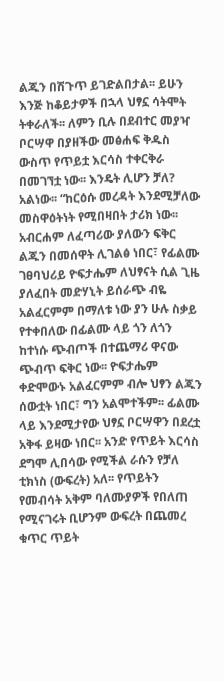ልጁን በሽጉጥ ይገድልበታል፡፡ ይሁን እንጅ ከቆይታዎች በኋላ ህፃኗ ሳትሞት ትቀራለች፡፡ ለምን ቢሉ በደብተር መያዣ ቦርሣዋ በያዘችው መፅሐፍ ቅዱስ ውስጥ የጥይቷ እርሳስ ተቀርቅራ በመገኘቷ ነው፡፡ እንዴት ሊሆን ቻለ? አልነው፡፡ “ከርዕሱ መረዳት እንደሚቻለው መስዋዕትነት የሚበዛበት ታሪክ ነው፡፡ አብርሐም ለፈጣሪው ያለውን ፍቅር ልጁን በመሰዋት ሊገልፅ ነበር፣ የፊልሙ ገፀባህሪይ ዮፍታሔም ለህፃናት ሲል ጊዜ ያለፈበት መድሃኒት ይሰራጭ ብዬ አልፈርምም በማለቱ ነው ያን ሁሉ ስቃይ የተቀበለው በፊልሙ ላይ ጎን ለጎን ከተነሱ ጭብጦች በተጨማሪ ዋናው ጭብጥ ፍቅር ነው፡፡ ዮፍታሔም ቀድሞውኑ አልፈርምም ብሎ ህፃን ልጁን ሰውቷት ነበር፣ ግን አልሞተችም፡፡ ፊልሙ ላይ እንደሚታየው ህፃኗ ቦርሣዋን በደረቷ አቅፋ ይዛው ነበር፡፡ አንድ የጥይት እርሳስ ደግሞ ሊበሳው የሚችል ራሱን የቻለ ቲክነስ (ውፍረት) አለ፡፡ የጥይትን የመብሳት አቅም ባለሙያዎች የበለጠ የሚናገሩት ቢሆንም ውፍረት በጨመረ ቁጥር ጥይት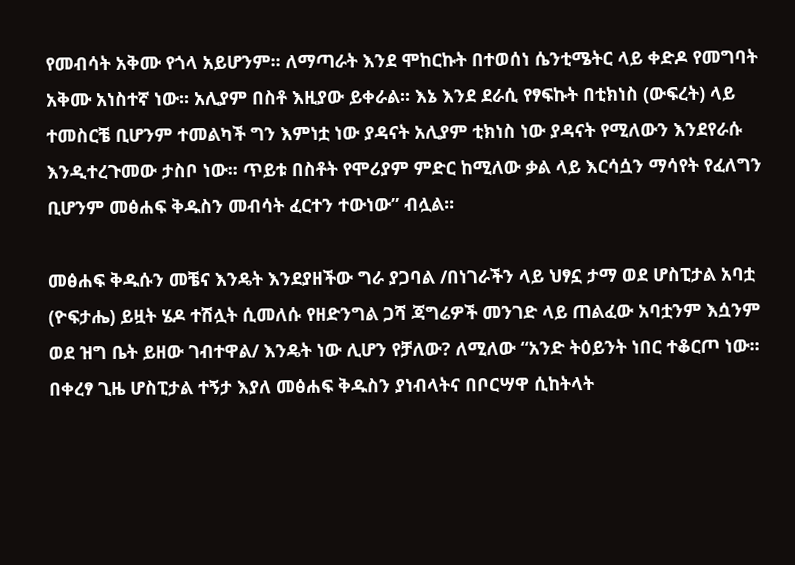የመብሳት አቅሙ የጎላ አይሆንም፡፡ ለማጣራት እንደ ሞከርኩት በተወሰነ ሴንቲሜትር ላይ ቀድዶ የመግባት አቅሙ አነስተኛ ነው፡፡ አሊያም በስቶ እዚያው ይቀራል፡፡ እኔ እንደ ደራሲ የፃፍኩት በቲክነስ (ውፍረት) ላይ ተመስርቼ ቢሆንም ተመልካች ግን እምነቷ ነው ያዳናት አሊያም ቲክነስ ነው ያዳናት የሚለውን እንደየራሱ እንዲተረጉመው ታስቦ ነው፡፡ ጥይቱ በስቶት የሞሪያም ምድር ከሚለው ቃል ላይ እርሳሷን ማሳየት የፈለግን ቢሆንም መፅሐፍ ቅዱስን መብሳት ፈርተን ተውነው” ብሏል፡፡

መፅሐፍ ቅዱሱን መቼና እንዴት እንደያዘችው ግራ ያጋባል /በነገራችን ላይ ህፃኗ ታማ ወደ ሆስፒታል አባቷ (ዮፍታሔ) ይዟት ሄዶ ተሽሏት ሲመለሱ የዘድንግል ጋሻ ጃግሬዎች መንገድ ላይ ጠልፈው አባቷንም እሷንም ወደ ዝግ ቤት ይዘው ገብተዋል/ እንዴት ነው ሊሆን የቻለው? ለሚለው “አንድ ትዕይንት ነበር ተቆርጦ ነው፡፡ በቀረፃ ጊዜ ሆስፒታል ተኝታ እያለ መፅሐፍ ቅዱስን ያነብላትና በቦርሣዋ ሲከትላት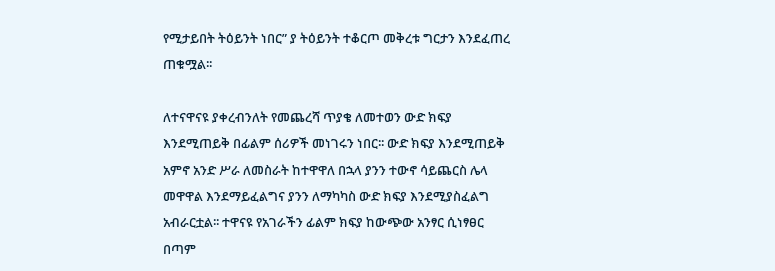የሚታይበት ትዕይንት ነበር” ያ ትዕይንት ተቆርጦ መቅረቱ ግርታን እንደፈጠረ ጠቁሟል፡፡

ለተናዋናዩ ያቀረብንለት የመጨረሻ ጥያቄ ለመተወን ውድ ክፍያ እንደሚጠይቅ በፊልም ሰሪዎች መነገሩን ነበር፡፡ ውድ ክፍያ እንደሚጠይቅ አምኖ አንድ ሥራ ለመስራት ከተዋዋለ በኋላ ያንን ተውኖ ሳይጨርስ ሌላ መዋዋል እንደማይፈልግና ያንን ለማካካስ ውድ ክፍያ እንደሚያስፈልግ አብራርቷል፡፡ ተዋናዩ የአገራችን ፊልም ክፍያ ከውጭው አንፃር ሲነፃፀር በጣም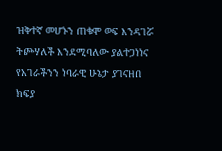ዝቅተኛ መሆኑን ጠቁሞ ወፍ እንዳገሯ ትጮሃለች እንደሚባለው ያልተጋነነና የአገራችንን ነባራዊ ሁኔታ ያገናዘበ ክፍያ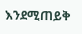እንደሚጠይቅ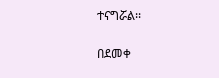ተናግሯል፡፡

በደመቀ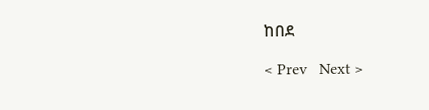ከበደ

< Prev   Next >